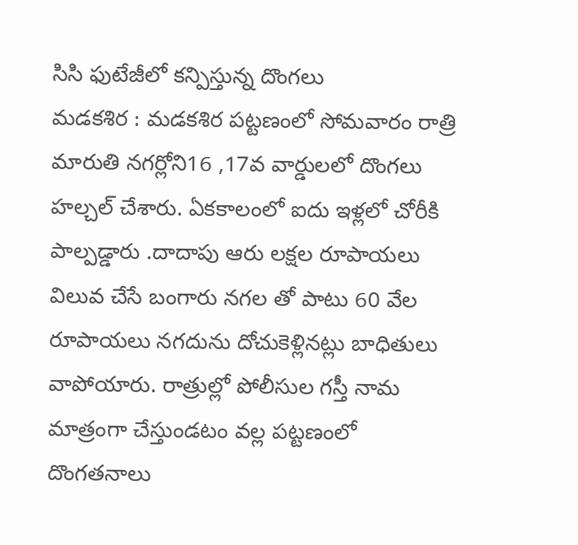సిసి ఫుటేజీలో కన్పిస్తున్న దొంగలు
మడకశిర : మడకశిర పట్టణంలో సోమవారం రాత్రి మారుతి నగర్లోని16 ,17వ వార్డులలో దొంగలు హల్చల్ చేశారు. ఏకకాలంలో ఐదు ఇళ్లలో చోరీకి పాల్పడ్డారు .దాదాపు ఆరు లక్షల రూపాయలు విలువ చేసే బంగారు నగల తో పాటు 60 వేల రూపాయలు నగదును దోచుకెళ్లినట్లు బాధితులు వాపోయారు. రాత్రుల్లో పోలీసుల గస్తీ నామ మాత్రంగా చేస్తుండటం వల్ల పట్టణంలో దొంగతనాలు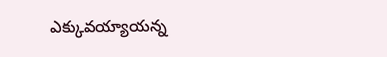ఎక్కువయ్యాయన్న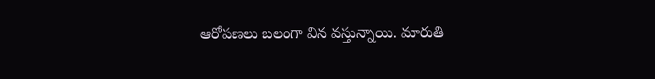ఆరోపణలు బలంగా విన వస్తున్నాయి. మారుతి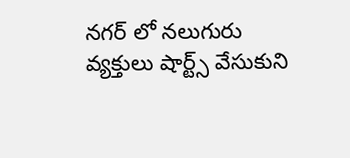నగర్ లో నలుగురు వ్యక్తులు షార్ట్స్ వేసుకుని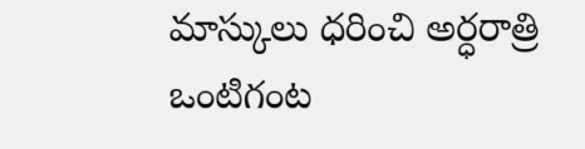మాస్కులు ధరించి అర్ధరాత్రి ఒంటిగంట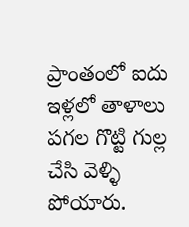ప్రాంతంలో ఐదు ఇళ్లలో తాళాలు పగల గొట్టి గుల్ల చేసి వెళ్ళి పోయారు.